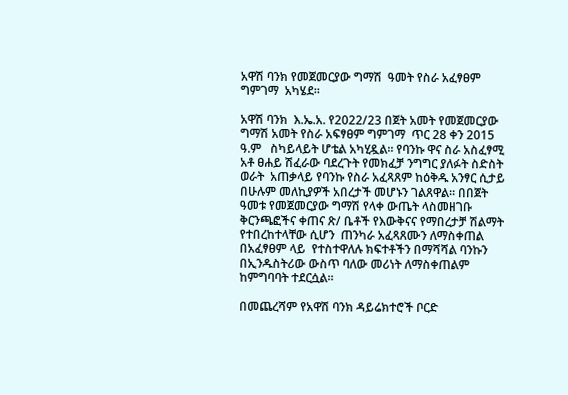አዋሽ ባንክ የመጀመርያው ግማሽ  ዓመት የስራ አፈፃፀም ግምገማ  አካሄደ።

አዋሽ ባንክ  እ.ኤ.አ. የ2022/23 በጀት አመት የመጀመርያው ግማሽ አመት የስራ አፍፃፀም ግምገማ  ጥር 28 ቀን 2015 ዓ.ም   ስካይላይት ሆቴል አካሂዷል። የባንኩ ዋና ስራ አስፈፃሚ አቶ ፀሐይ ሽፈራው ባደረጉት የመክፈቻ ንግግር ያለፉት ስድስት ወራት  አጠቃላይ የባንኩ የስራ አፈጻጸም ከዕቅዱ አንፃር ሲታይ በሁሉም መለኪያዎች አበረታች መሆኑን ገልጸዋል። በበጀት ዓመቱ የመጀመርያው ግማሽ የላቀ ውጤት ላስመዘገቡ ቅርንጫፎችና ቀጠና ጽ/ ቤቶች የእውቅናና የማበረታቻ ሽልማት የተበረከተላቸው ሲሆን  ጠንካራ አፈጻጸሙን ለማስቀጠል በአፈፃፀም ላይ  የተስተዋለሉ ክፍተቶችን በማሻሻል ባንኩን በኢንዱስትሪው ውስጥ ባለው መሪነት ለማስቀጠልም ከምግባባት ተደርሷል፡፡

በመጨረሻም የአዋሽ ባንክ ዳይሬክተሮች ቦርድ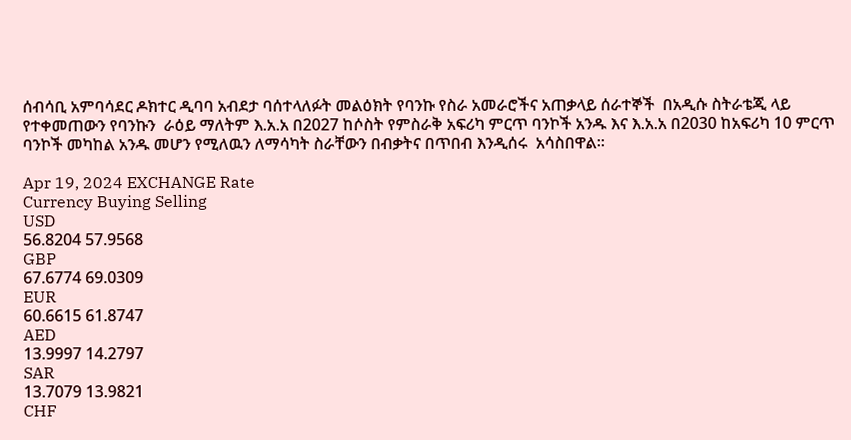ሰብሳቢ አምባሳደር ዶክተር ዲባባ አብደታ ባሰተላለፉት መልዕክት የባንኩ የስራ አመራሮችና አጠቃላይ ሰራተኞች  በአዲሱ ስትራቴጂ ላይ የተቀመጠውን የባንኩን  ራዕይ ማለትም እ.አ.አ በ2027 ከሶስት የምስራቅ አፍሪካ ምርጥ ባንኮች አንዱ እና እ.አ.አ በ2030 ከአፍሪካ 10 ምርጥ  ባንኮች መካከል አንዱ መሆን የሚለዉን ለማሳካት ስራቸውን በብቃትና በጥበብ እንዲሰሩ  አሳስበዋል።

Apr 19, 2024 EXCHANGE Rate
Currency Buying Selling
USD
56.8204 57.9568
GBP
67.6774 69.0309
EUR
60.6615 61.8747
AED
13.9997 14.2797
SAR
13.7079 13.9821
CHF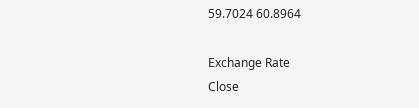59.7024 60.8964

Exchange Rate
Close